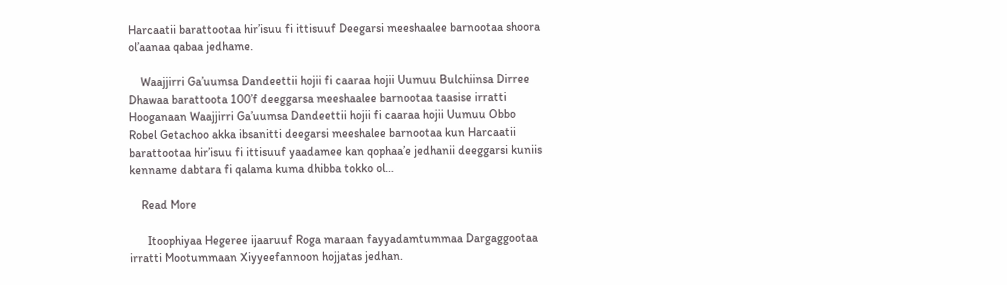Harcaatii barattootaa hir’isuu fi ittisuuf Deegarsi meeshaalee barnootaa shoora ol’aanaa qabaa jedhame.

    Waajjirri Ga’uumsa Dandeettii hojii fi caaraa hojii Uumuu Bulchiinsa Dirree Dhawaa barattoota 100’f deeggarsa meeshaalee barnootaa taasise irratti Hooganaan Waajjirri Ga’uumsa Dandeettii hojii fi caaraa hojii Uumuu Obbo Robel Getachoo akka ibsanitti deegarsi meeshalee barnootaa kun Harcaatii barattootaa hir’isuu fi ittisuuf yaadamee kan qophaa’e jedhanii deeggarsi kuniis kenname dabtara fi qalama kuma dhibba tokko ol…

    Read More

      Itoophiyaa Hegeree ijaaruuf Roga maraan fayyadamtummaa Dargaggootaa irratti Mootummaan Xiyyeefannoon hojjatas jedhan.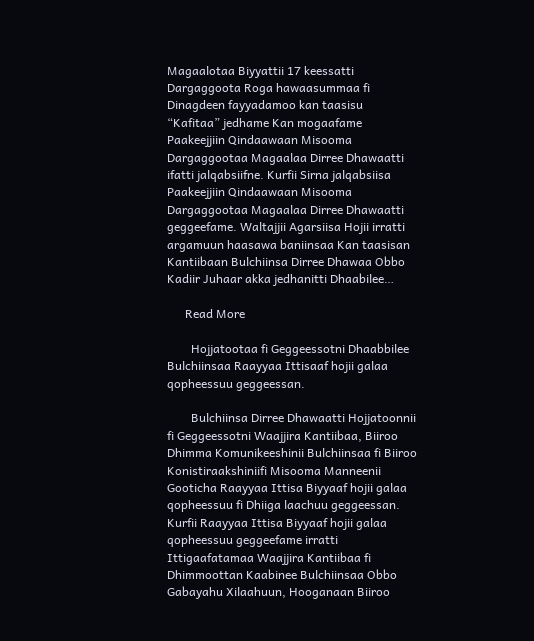Magaalotaa Biyyattii 17 keessatti Dargaggoota Roga hawaasummaa fi Dinagdeen fayyadamoo kan taasisu “Kafitaa” jedhame Kan mogaafame Paakeejjiin Qindaawaan Misooma Dargaggootaa Magaalaa Dirree Dhawaatti ifatti jalqabsiifne. Kurfii Sirna jalqabsiisa Paakeejjiin Qindaawaan Misooma Dargaggootaa Magaalaa Dirree Dhawaatti geggeefame. Waltajjii Agarsiisa Hojii irratti argamuun haasawa baniinsaa Kan taasisan Kantiibaan Bulchiinsa Dirree Dhawaa Obbo Kadiir Juhaar akka jedhanitti Dhaabilee…

      Read More

        Hojjatootaa fi Geggeessotni Dhaabbilee Bulchiinsaa Raayyaa Ittisaaf hojii galaa qopheessuu geggeessan.

        Bulchiinsa Dirree Dhawaatti Hojjatoonnii fi Geggeessotni Waajjira Kantiibaa, Biiroo Dhimma Komunikeeshinii Bulchiinsaa fi Biiroo Konistiraakshiniifi Misooma Manneenii Gooticha Raayyaa Ittisa Biyyaaf hojii galaa qopheessuu fi Dhiiga laachuu geggeessan. Kurfii Raayyaa Ittisa Biyyaaf hojii galaa qopheessuu geggeefame irratti Ittigaafatamaa Waajjira Kantiibaa fi Dhimmoottan Kaabinee Bulchiinsaa Obbo Gabayahu Xilaahuun, Hooganaan Biiroo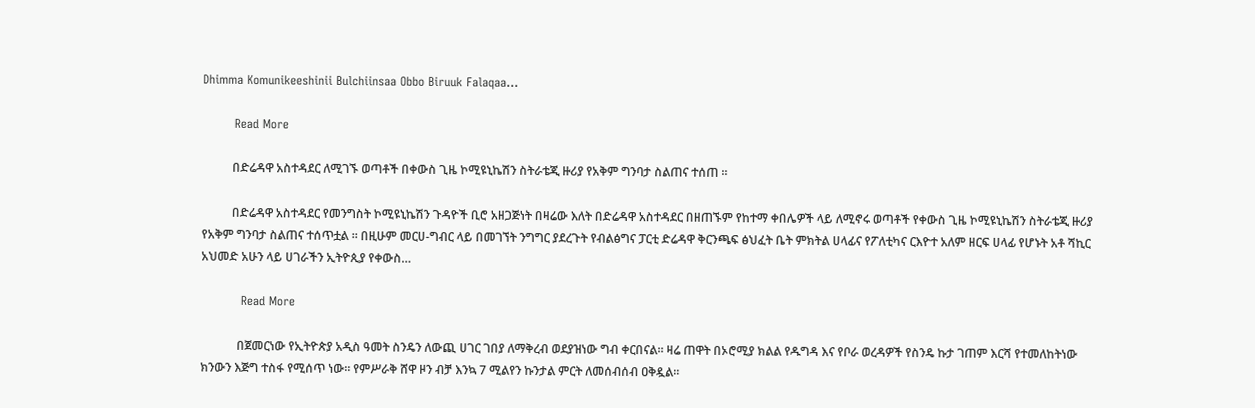Dhimma Komunikeeshinii Bulchiinsaa Obbo Biruuk Falaqaa…

        Read More

          በድሬዳዋ አስተዳደር ለሚገኙ ወጣቶች በቀውስ ጊዜ ኮሚዩኒኬሽን ስትራቴጂ ዙሪያ የአቅም ግንባታ ስልጠና ተሰጠ ።

          በድሬዳዋ አስተዳደር የመንግስት ኮሚዩኒኬሽን ጉዳዮች ቢሮ አዘጋጅነት በዛሬው እለት በድሬዳዋ አስተዳደር በዘጠኙም የከተማ ቀበሌዎች ላይ ለሚኖሩ ወጣቶች የቀውስ ጊዜ ኮሚዩኒኬሽን ስትራቴጂ ዙሪያ የአቅም ግንባታ ስልጠና ተሰጥቷል ። በዚሁም መርሀ-ግብር ላይ በመገኘት ንግግር ያደረጉት የብልፅግና ፓርቲ ድሬዳዋ ቅርንጫፍ ፅህፈት ቤት ምክትል ሀላፊና የፖለቲካና ርእዮተ አለም ዘርፍ ሀላፊ የሆኑት አቶ ሻኪር አህመድ አሁን ላይ ሀገራችን ኢትዮጲያ የቀውስ…

          Read More

            በጀመርነው የኢትዮጵያ አዲስ ዓመት ስንዴን ለውጪ ሀገር ገበያ ለማቅረብ ወደያዝነው ግብ ቀርበናል። ዛሬ ጠዋት በኦሮሚያ ክልል የዱግዳ እና የቦራ ወረዳዎች የስንዴ ኩታ ገጠም እርሻ የተመለከትነው ክንውን እጅግ ተስፋ የሚሰጥ ነው። የምሥራቅ ሸዋ ዞን ብቻ እንኳ 7 ሚልየን ኩንታል ምርት ለመሰብሰብ ዐቅዷል።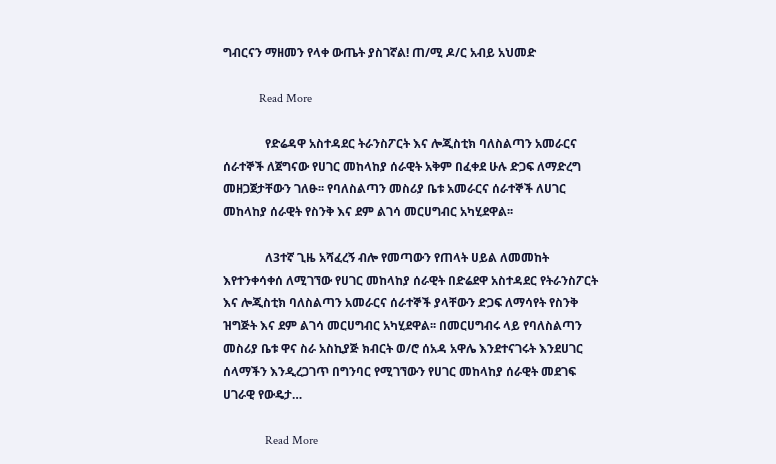ግብርናን ማዘመን የላቀ ውጤት ያስገኛል! ጠ/ሚ ዶ/ር አብይ አህመድ

            Read More

              የድሬዳዋ አስተዳደር ትራንስፖርት እና ሎጂስቲክ ባለስልጣን አመራርና ሰራተኞች ለጀግናው የሀገር መከላከያ ሰራዊት አቅም በፈቀደ ሁሉ ድጋፍ ለማድረግ መዘጋጀታቸውን ገለፁ፡፡ የባለስልጣን መስሪያ ቤቱ አመራርና ሰራተኞች ለሀገር መከላከያ ሰራዊት የስንቅ እና ደም ልገሳ መርሀግብር አካሂደዋል፡፡

              ለ3ተኛ ጊዜ አሻፈረኝ ብሎ የመጣውን የጠላት ሀይል ለመመከት እየተንቀሳቀሰ ለሚገኘው የሀገር መከላከያ ሰራዊት በድሬደዋ አስተዳደር የትራንስፖርት እና ሎጂስቲክ ባለስልጣን አመራርና ሰራተኞች ያላቸውን ድጋፍ ለማሳየት የስንቅ ዝግጅት እና ደም ልገሳ መርሀግብር አካሂደዋል፡፡ በመርሀግብሩ ላይ የባለስልጣን መስሪያ ቤቱ ዋና ስራ አስኪያጅ ክብርት ወ/ሮ ሰአዳ አዋሌ እንደተናገሩት እንደሀገር ሰላማችን እንዲረጋገጥ በግንባር የሚገኘውን የሀገር መከላከያ ሰራዊት መደገፍ ሀገራዊ የውዴታ…

              Read More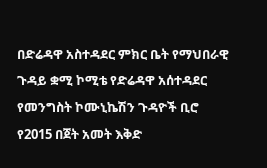በድሬዳዋ አስተዳደር ምክር ቤት የማህበራዊ ጉዳይ ቋሚ ኮሚቴ የድሬዳዋ አሰተዳደር የመንግስት ኮሙኒኬሽን ጉዳዮች ቢሮ የ2015 በጀት አመት እቅድ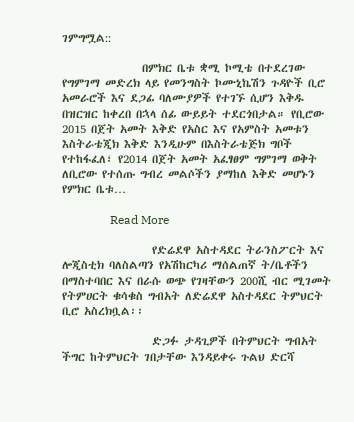ገምግሟል::

                በምክር ቤቱ ቋሚ ኮሚቴ በተደረገው የግምገማ መድረክ ላይ የመንግስት ኮሙኒኬሽን ጉዳዮች ቢሮ አመራሮች እና ደጋፊ ባለሙያዎች የተገኙ ሲሆን እቅዱ በዝርዝር ከቀረበ በኋላ ሰፊ ውይይት ተደርጎበታል። የቢሮው 2015 በጀት አመት እቅድ የአስር እና የአምስት አመቱን እስትራቴጂክ እቅድ እንዲሁም በእስትራቴጅክ ግቦች የተከፋፈለ፣ የ2014 በጀት አመት አፈፃፀም ግምገማ ወቅት ለቢሮው የተሰጡ ግብረ መልሶችን ያማከለ እቅድ መሆኑን የምክር ቤቱ…

                Read More

                  የድሬደዋ አስተዳደር ትራንስፖርት እና ሎጂስቲክ ባለስልጣን የአሽከርካሪ ማሰልጠኛ ት/ቤቶችን በማስተባበር እና በራሱ ወጭ የገዛቸውን 200ሺ ብር ሚገመት የትምሀርት ቁሳቁስ ግብአት ለድሬደዋ አስተዳደር ትምህርት ቢሮ አስረክቧል፡፡

                  ድጋፉ ታዳጊዎች በትምህርት ግብአት ችግር ከትምህርት ገበታቸው እንዳይቀሩ ጉልህ ድርሻ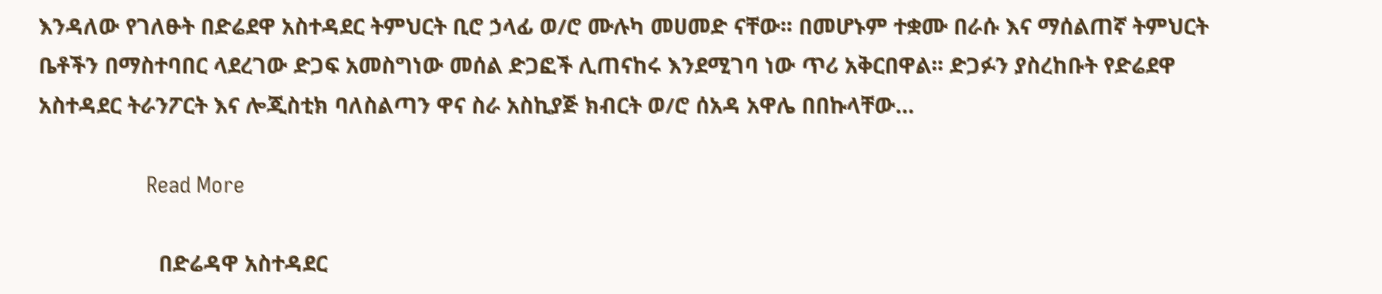እንዳለው የገለፁት በድሬደዋ አስተዳደር ትምህርት ቢሮ ኃላፊ ወ/ሮ ሙሉካ መሀመድ ናቸው፡፡ በመሆኑም ተቋሙ በራሱ እና ማሰልጠኛ ትምህርት ቤቶችን በማስተባበር ላደረገው ድጋፍ አመስግነው መሰል ድጋፎች ሊጠናከሩ እንደሚገባ ነው ጥሪ አቅርበዋል፡፡ ድጋፉን ያስረከቡት የድሬደዋ አስተዳደር ትራንፖርት እና ሎጂስቲክ ባለስልጣን ዋና ስራ አስኪያጅ ክብርት ወ/ሮ ሰአዳ አዋሌ በበኩላቸው…

                  Read More

                    በድሬዳዋ አስተዳደር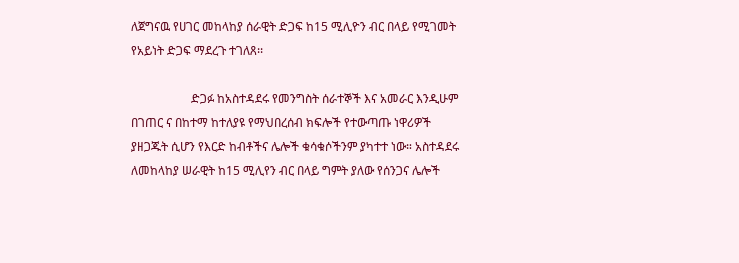ለጀግናዉ የሀገር መከላከያ ሰራዊት ድጋፍ ከ15 ሚሊዮን ብር በላይ የሚገመት የአይነት ድጋፍ ማደረጉ ተገለጸ፡፡

                    ድጋፉ ከአስተዳደሩ የመንግስት ሰራተኞች እና አመራር እንዲሁም በገጠር ና በከተማ ከተለያዩ የማህበረሰብ ክፍሎች የተውጣጡ ነዋሪዎች ያዘጋጁት ሲሆን የእርድ ከብቶችና ሌሎች ቁሳቁሶችንም ያካተተ ነው። አስተዳደሩ ለመከላከያ ሠራዊት ከ15 ሚሊየን ብር በላይ ግምት ያለው የሰንጋና ሌሎች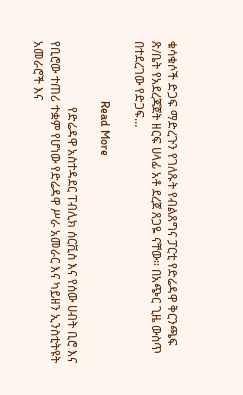ቁሳቁሶች ድጋፍ ማድረጉን የገለጹት የብልጸግና ፓርቲ የድሬዳዋ ቅርንጫፍ ጽ/ቤት የአደረጃጀት ዘርፍ ሀላፊ አቶ ደረጀ ጸጋዬ ናቸው። በአጭር ጊዜ ውስጥ በተደረገው የድጋፍ…

                    Read More

                      የድሬዳዋ አስተዳደር ፐብሊክ ሰርቪስ እና የሰው ሀብት ቢሮ እና የቢሮው ተጠሪ ተቋም የሆነው የድሬዳዋ ሥራ አመራር እና ካይዘን ኢንስቲትዩት አመራሮች እና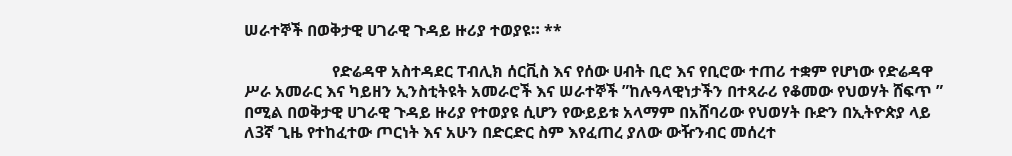ሠራተኞች በወቅታዊ ሀገራዊ ጉዳይ ዙሪያ ተወያዩ። **

                      የድሬዳዋ አስተዳደር ፐብሊክ ሰርቪስ እና የሰው ሀብት ቢሮ እና የቢሮው ተጠሪ ተቋም የሆነው የድሬዳዋ ሥራ አመራር እና ካይዘን ኢንስቲትዩት አመራሮች እና ሠራተኞች ”ከሉዓላዊነታችን በተጻራሪ የቆመው የህወሃት ሸፍጥ ” በሚል በወቅታዊ ሀገራዊ ጉዳይ ዙሪያ የተወያዩ ሲሆን የውይይቱ አላማም በአሸባሪው የህወሃት ቡድን በኢትዮጵያ ላይ ለ3ኛ ጊዜ የተከፈተው ጦርነት እና አሁን በድርድር ስም እየፈጠረ ያለው ውዥንብር መሰረተ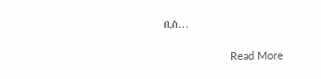ቢስ…

                      Read More